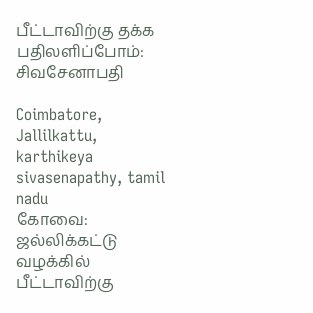பீட்டாவிற்கு தக்க பதிலளிப்போம்: சிவசேனாபதி

Coimbatore, Jallilkattu, karthikeya sivasenapathy, tamil nadu
கோவை: ஜல்லிக்கட்டு வழக்கில் பீட்டாவிற்கு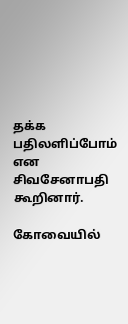தக்க பதிலளிப்போம் என சிவசேனாபதி கூறினார்.

கோவையில்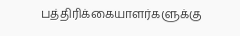பத்திரிக்கையாளர்களுக்கு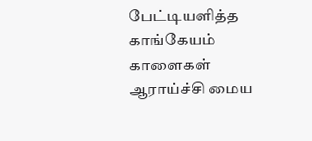பேட்டியளித்த காங்கேயம் காளைகள் ஆராய்ச்சி மைய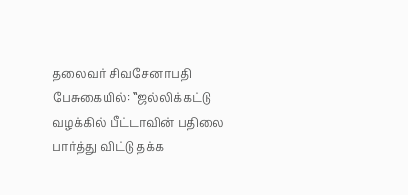தலைவர் சிவசேனாபதி பேசுகையில்: ‛‛ஜல்லிக்கட்டு வழக்கில் பீட்டாவின் பதிலை பார்த்து விட்டு தக்க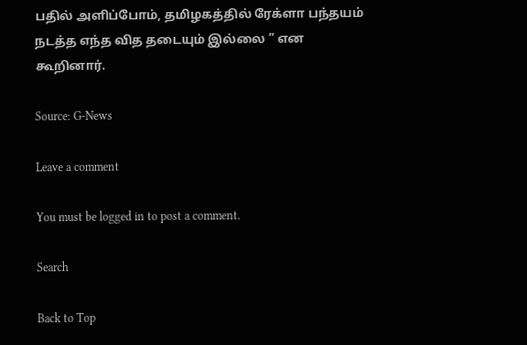பதில் அளிப்போம், தமிழகத்தில் ரேக்ளா பந்தயம் நடத்த எந்த வித தடையும் இல்லை ” என கூறினார்.

Source: G-News

Leave a comment

You must be logged in to post a comment.

Search

Back to Top